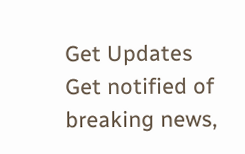Get Updates
Get notified of breaking news,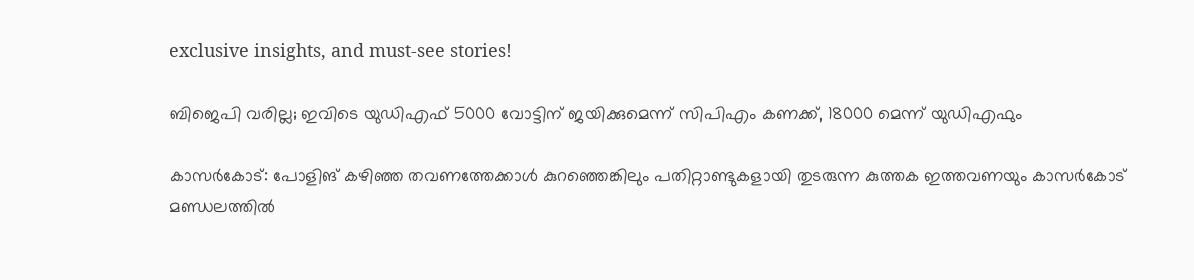exclusive insights, and must-see stories!

ബിജെപി വരില്ല; ഇവിടെ യുഡിഎഫ് 5000 വോട്ടിന് ജയിക്കുമെന്ന് സിപിഎം കണക്ക്, 18000 മെന്ന് യുഡിഎഫും

കാസര്‍കോട്: പോളിങ് കഴിഞ്ഞ തവണത്തേക്കാള്‍ കുറഞ്ഞെങ്കിലും പതിറ്റാണ്ടുകളായി തുടരുന്ന കുത്തക ഇത്തവണയും കാസര്‍കോട് മണ്ഡലത്തില്‍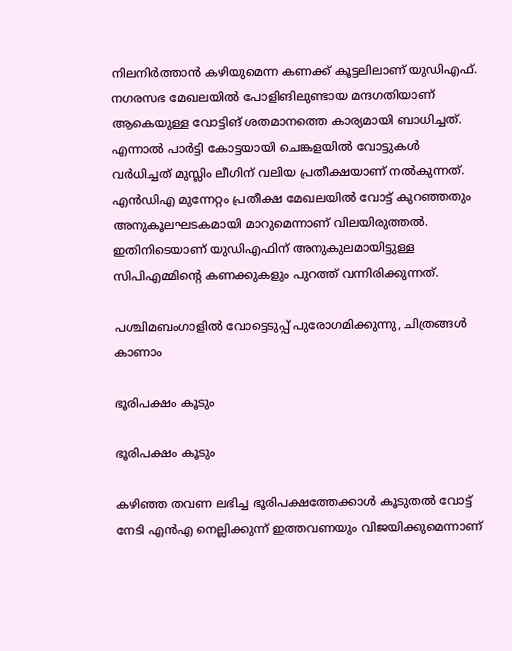നിലനിര്‍ത്താന്‍ കഴിയുമെന്ന കണക്ക് കൂട്ടലിലാണ് യുഡിഎഫ്. നഗരസഭ മേഖലയില്‍ പോളിങിലുണ്ടായ മന്ദഗതിയാണ് ആകെയുള്ള വോട്ടിങ് ശതമാനത്തെ കാര്യമായി ബാധിച്ചത്. എന്നാല്‍ പാര്‍ട്ടി കോട്ടയായി ചെങ്കളയില്‍ വോട്ടുകള്‍ വര്‍ധിച്ചത് മുസ്ലിം ലീഗിന് വലിയ പ്രതീക്ഷയാണ് നല്‍കുന്നത്. എന്‍ഡിഎ മുന്നേറ്റം പ്രതീക്ഷ മേഖലയില്‍ വോട്ട് കുറഞ്ഞതും അനുകൂലഘടകമായി മാറുമെന്നാണ് വിലയിരുത്തല്‍. ഇതിനിടെയാണ് യുഡിഎഫിന് അനുകുലമായിട്ടുള്ള സിപിഎമ്മിന്‍റെ കണക്കുകളും പുറത്ത് വന്നിരിക്കുന്നത്.

പശ്ചിമബംഗാളിൽ വോട്ടെടുപ്പ് പുരോഗമിക്കുന്നു, ചിത്രങ്ങൾ കാണാം

ഭൂരിപക്ഷം കൂടും

ഭൂരിപക്ഷം കൂടും

കഴിഞ്ഞ തവണ ലഭിച്ച ഭൂരിപക്ഷത്തേക്കാള്‍ കൂടുതല്‍ വോട്ട് നേടി എന്‍എ നെല്ലിക്കുന്ന് ഇത്തവണയും വിജയിക്കുമെന്നാണ്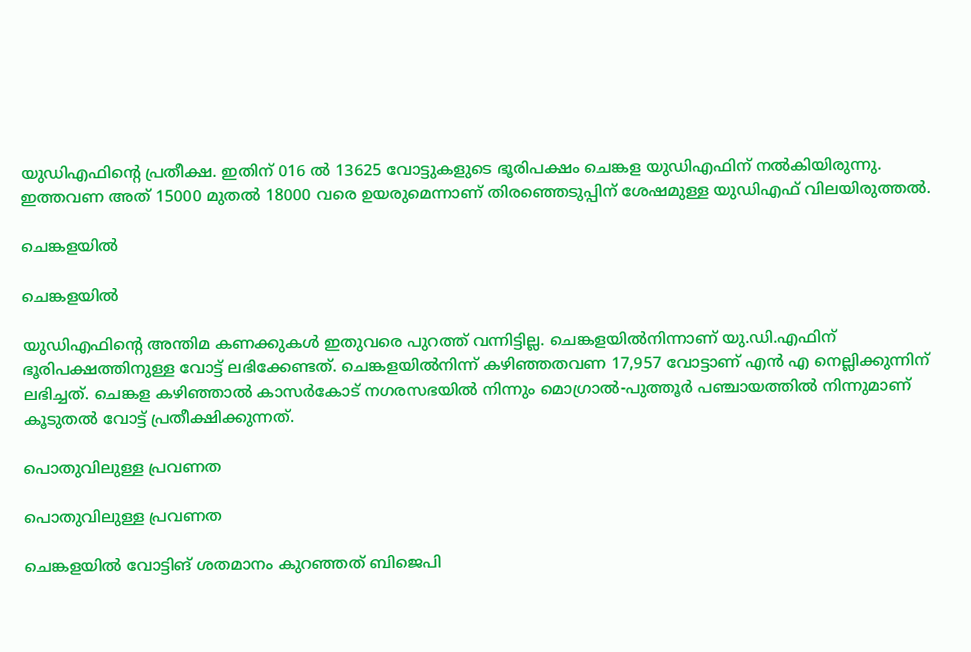യുഡിഎഫിന്‍റെ പ്രതീക്ഷ. ഇതിന് 016 ൽ 13625 വോട്ടുകളുടെ ഭൂരിപക്ഷം ചെങ്കള‍ യുഡിഎഫിന് നൽകിയിരുന്നു. ഇത്തവണ അത് 15000 മുതല്‍ 18000 വരെ ഉയരുമെന്നാണ് തിരഞ്ഞെടുപ്പിന് ശേഷമുള്ള യുഡിഎഫ് വിലയിരുത്തല്‍.

ചെങ്കളയിൽ

ചെങ്കളയിൽ

യുഡിഎഫിന്‍റെ അന്തിമ കണക്കുകള്‍ ഇതുവരെ പുറത്ത് വന്നിട്ടില്ല. ചെങ്കളയിൽനിന്നാണ് യു.ഡി.എഫിന് ഭൂരിപക്ഷത്തിനുള്ള വോട്ട് ലഭിക്കേണ്ടത്. ചെങ്കളയിൽനിന്ന് കഴിഞ്ഞതവണ 17,957 വോട്ടാണ് എൻ എ നെല്ലിക്കുന്നിന് ലഭിച്ചത്. ചെങ്കള കഴിഞ്ഞാല്‍ കാസര്‍കോട് നഗരസഭയില്‍ നിന്നും മൊഗ്രാല്‍-പുത്തൂര്‍ പഞ്ചായത്തില്‍ നിന്നുമാണ് കൂടുതല്‍ വോട്ട് പ്രതീക്ഷിക്കുന്നത്.

പൊതുവിലുള്ള പ്രവണത

പൊതുവിലുള്ള പ്രവണത

ചെങ്കളയില്‍ വോട്ടിങ് ശതമാനം കുറഞ്ഞത് ബിജെപി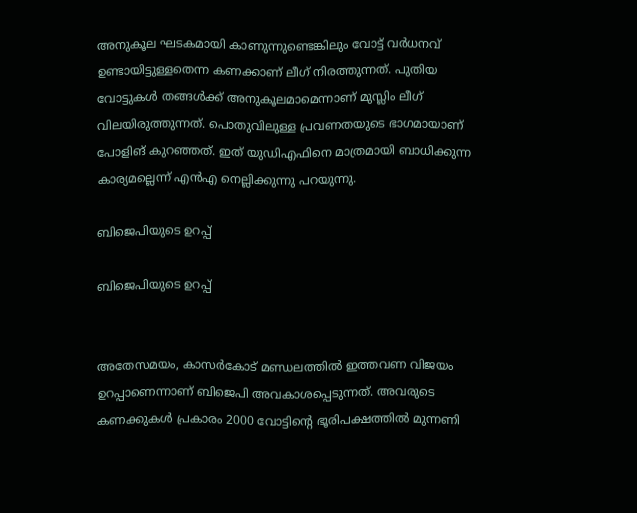അനുകൂല ഘടകമായി കാണുന്നുണ്ടെങ്കിലും വോട്ട് വര്‍ധനവ് ഉണ്ടായിട്ടുള്ളതെന്ന കണക്കാണ് ലീഗ് നിരത്തുന്നത്. പുതിയ വോട്ടുകള്‍ തങ്ങള്‍ക്ക് അനുകൂലമാമെന്നാണ് മുസ്ലിം ലീഗ് വിലയിരുത്തുന്നത്. പൊതുവിലുള്ള പ്രവണതയുടെ ഭാഗമായാണ് പോളിങ് കുറഞ്ഞത്. ഇത് യുഡിഎഫിനെ മാത്രമായി ബാധിക്കുന്ന കാര്യമല്ലെന്ന് എന്‍എ നെല്ലിക്കുന്നു പറയുന്നു.

ബിജെപിയുടെ ഉറപ്പ്

ബിജെപിയുടെ ഉറപ്പ്


അതേസമയം, കാസര്‍കോട് മണ്ഡലത്തില്‍ ഇത്തവണ വിജയം ഉറപ്പാണെന്നാണ് ബിജെപി അവകാശപ്പെടുന്നത്. അവരുടെ കണക്കുകള്‍ പ്രകാരം 2000 വോട്ടിന്‍റെ ഭൂരിപക്ഷത്തില്‍ മുന്നണി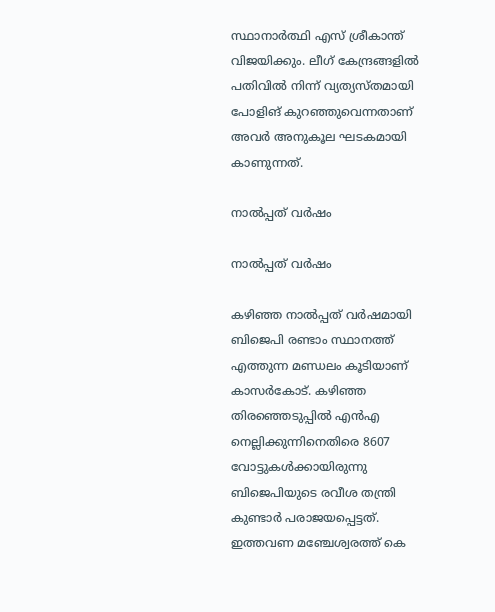സ്ഥാനാര്‍ത്ഥി എസ് ശ്രീകാന്ത് വിജയിക്കും. ലീഗ് കേന്ദ്രങ്ങളില്‍ പതിവില്‍ നിന്ന് വ്യത്യസ്തമായി പോളിങ് കുറഞ്ഞുവെന്നതാണ് അവര്‍ അനുകൂല ഘടകമായി കാണുന്നത്.

നാല്‍പ്പത് വര്‍ഷം

നാല്‍പ്പത് വര്‍ഷം

കഴിഞ്ഞ നാല്‍പ്പത് വര്‍ഷമായി ബിജെപി രണ്ടാം സ്ഥാനത്ത് എത്തുന്ന മണ്ഡലം കൂടിയാണ് കാസര്‍കോട്. കഴിഞ്ഞ തിരഞ്ഞെടുപ്പില്‍ എന്‍എ നെല്ലിക്കുന്നിനെതിരെ 8607 വോട്ടുകള്‍ക്കായിരുന്നു ബിജെപിയുടെ രവീശ തന്ത്രി കുണ്ടാര്‍ പരാജയപ്പെട്ടത്. ഇത്തവണ മഞ്ചേശ്വരത്ത് കെ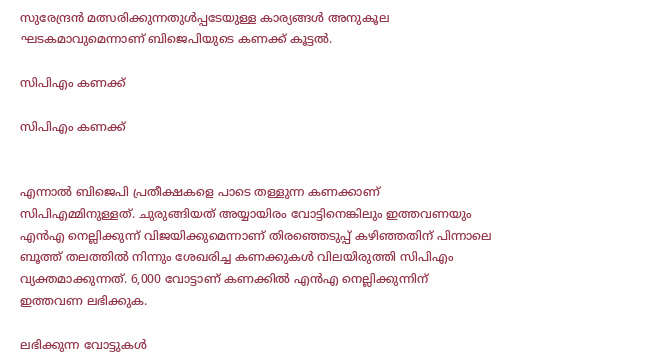സുരേന്ദ്രന്‍ മത്സരിക്കുന്നതുള്‍പ്പടേയുള്ള കാര്യങ്ങള്‍ അനുകൂല ഘടകമാവുമെന്നാണ് ബിജെപിയുടെ കണക്ക് കൂട്ടല്‍.

സിപിഎം കണക്ക്

സിപിഎം കണക്ക്


എന്നാല്‍ ബിജെപി പ്രതീക്ഷകളെ പാടെ തള്ളുന്ന കണക്കാണ് സിപിഎമ്മിനുള്ളത്. ചുരുങ്ങിയത് അയ്യായിരം വോട്ടിനെങ്കിലും ഇത്തവണയും എന്‍എ നെല്ലിക്കുന്ന് വിജയിക്കുമെന്നാണ് തിരഞ്ഞെടുപ്പ് കഴിഞ്ഞതിന് പിന്നാലെ ബൂത്ത് തലത്തില്‍ നിന്നും ശേഖരിച്ച കണക്കുകള്‍ വിലയിരുത്തി സിപിഎം വ്യക്തമാക്കുന്നത്. 6,000 വോട്ടാണ് കണക്കിൽ എൻഎ നെല്ലിക്കുന്നിന് ഇത്തവണ ലഭിക്കുക.

ലഭിക്കുന്ന വോട്ടുകള്‍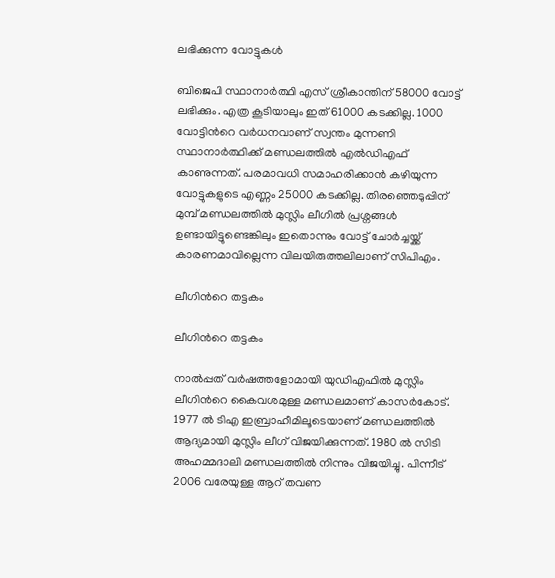ലഭിക്കുന്ന വോട്ടുകള്‍

ബിജെപി സ്ഥാനാര്‍ത്ഥി എസ് ശ്രീകാന്തിന് 58000 വോട്ട് ലഭിക്കും. എത്ര കൂടിയാലും ഇത് 61000 കടക്കില്ല. 1000 വോട്ടിന്‍റെ വര്‍ധനവാണ് സ്വന്തം മുന്നണി സ്ഥാനാര്‍ത്ഥിക്ക് മണ്ഡലത്തില്‍ എല്‍ഡിഎഫ് കാണുന്നത്. പരമാവധി സമാഹരിക്കാന്‍ കഴിയുന്ന വോട്ടുകളുടെ എണ്ണം 25000 കടക്കില്ല. തിരഞ്ഞെടുപ്പിന് മുമ്പ് മണ്ഡലത്തില്‍ മുസ്ലിം ലീഗില്‍ പ്രശ്നങ്ങള്‍ ഉണ്ടായിട്ടുണ്ടെങ്കിലും ഇതൊന്നും വോട്ട് ചോര്‍ച്ചയ്ക്ക് കാരണമാവില്ലെന്ന വിലയിരുത്തലിലാണ് സിപിഎം.

ലീഗിന്‍റെ തട്ടകം

ലീഗിന്‍റെ തട്ടകം

നാല്‍പ്പത് വര്‍ഷത്തളോമായി യുഡിഎഫില്‍ മുസ്ലിം ലീഗിന്‍റെ കൈവശമുള്ള മണ്ഡലമാണ് കാസര്‍കോട്. 1977 ല്‍ ടിഎ ഇബ്രാഹീമിലൂടെയാണ് മണ്ഡലത്തില്‍ ആദ്യമായി മുസ്ലിം ലീഗ് വിജയിക്കുന്നത്. 1980 ല്‍ സിടി അഹമ്മദാലി മണ്ഡലത്തില്‍ നിന്നും വിജയിച്ചു. പിന്നീട് 2006 വരേയുള്ള ആറ് തവണ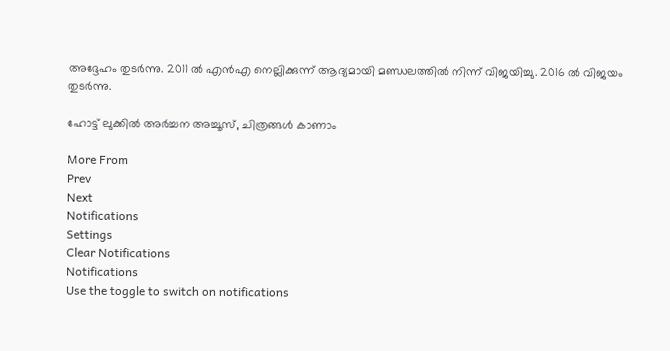അദ്ദേഹം തുടര്‍ന്നു. 2011 ല്‍ എന്‍എ നെല്ലിക്കുന്ന് ആദ്യമായി മണ്ഡലത്തില്‍ നിന്ന് വിജയിച്ചു. 2016 ല്‍ വിജയം തുടര്‍ന്നു.

ഹോട്ട് ലുക്കിൽ അർച്ചന അച്ചൂസ്, ചിത്രങ്ങൾ കാണാം

More From
Prev
Next
Notifications
Settings
Clear Notifications
Notifications
Use the toggle to switch on notifications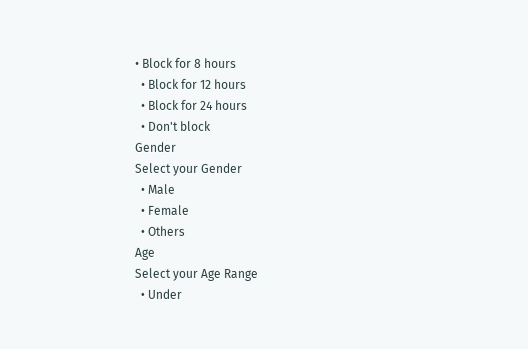• Block for 8 hours
  • Block for 12 hours
  • Block for 24 hours
  • Don't block
Gender
Select your Gender
  • Male
  • Female
  • Others
Age
Select your Age Range
  • Under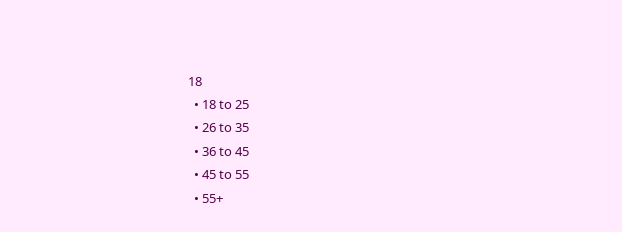18
  • 18 to 25
  • 26 to 35
  • 36 to 45
  • 45 to 55
  • 55+